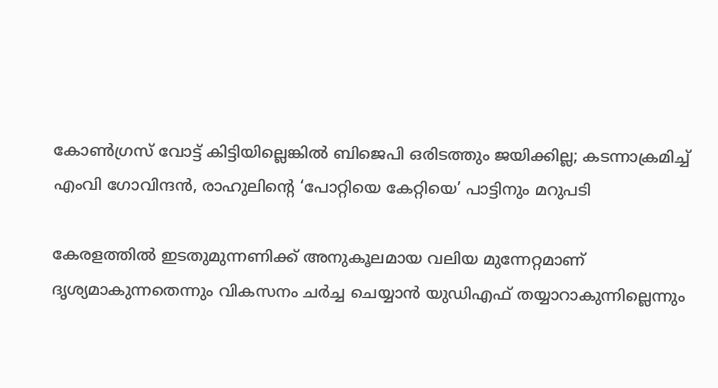കോൺഗ്രസ് വോട്ട് കിട്ടിയില്ലെങ്കിൽ ബിജെപി ഒരിടത്തും ജയിക്കില്ല; കടന്നാക്രമിച്ച് എംവി ഗോവിന്ദൻ, രാഹുലിന്റെ ‘പോറ്റിയെ കേറ്റിയെ’ പാട്ടിനും മറുപടി

കേരളത്തിൽ ഇടതുമുന്നണിക്ക് അനുകൂലമായ വലിയ മുന്നേറ്റമാണ് ദൃശ്യമാകുന്നതെന്നും വികസനം ചർച്ച ചെയ്യാൻ യുഡിഎഫ് തയ്യാറാകുന്നില്ലെന്നും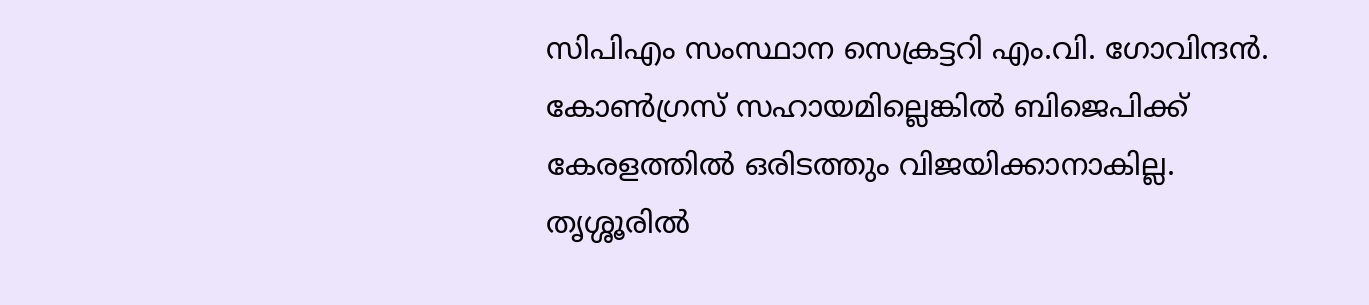സിപിഎം സംസ്ഥാന സെക്രട്ടറി എം.വി. ഗോവിന്ദൻ. കോൺഗ്രസ് സഹായമില്ലെങ്കിൽ ബിജെപിക്ക് കേരളത്തിൽ ഒരിടത്തും വിജയിക്കാനാകില്ല. തൃശ്ശൂരിൽ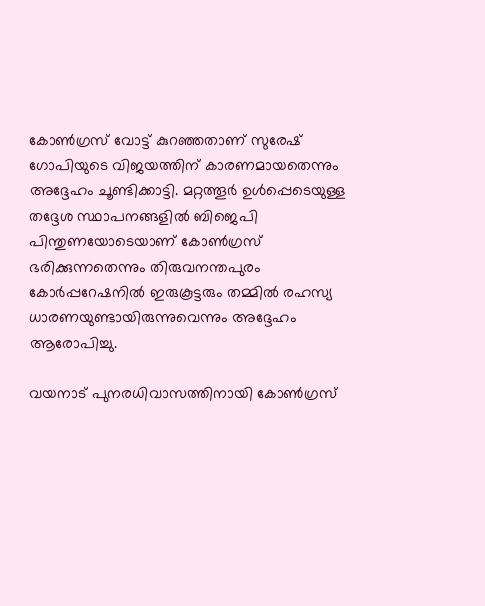കോൺഗ്രസ് വോട്ട് കുറഞ്ഞതാണ് സുരേഷ് ഗോപിയുടെ വിജയത്തിന് കാരണമായതെന്നും അദ്ദേഹം ചൂണ്ടിക്കാട്ടി. മറ്റത്തൂർ ഉൾപ്പെടെയുള്ള തദ്ദേശ സ്ഥാപനങ്ങളിൽ ബിജെപി പിന്തുണയോടെയാണ് കോൺഗ്രസ് ഭരിക്കുന്നതെന്നും തിരുവനന്തപുരം കോർപ്പറേഷനിൽ ഇരുകൂട്ടരും തമ്മിൽ രഹസ്യ ധാരണയുണ്ടായിരുന്നുവെന്നും അദ്ദേഹം ആരോപിച്ചു.

വയനാട് പുനരധിവാസത്തിനായി കോൺഗ്രസ്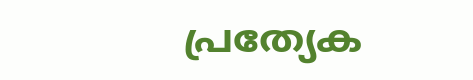പ്രത്യേക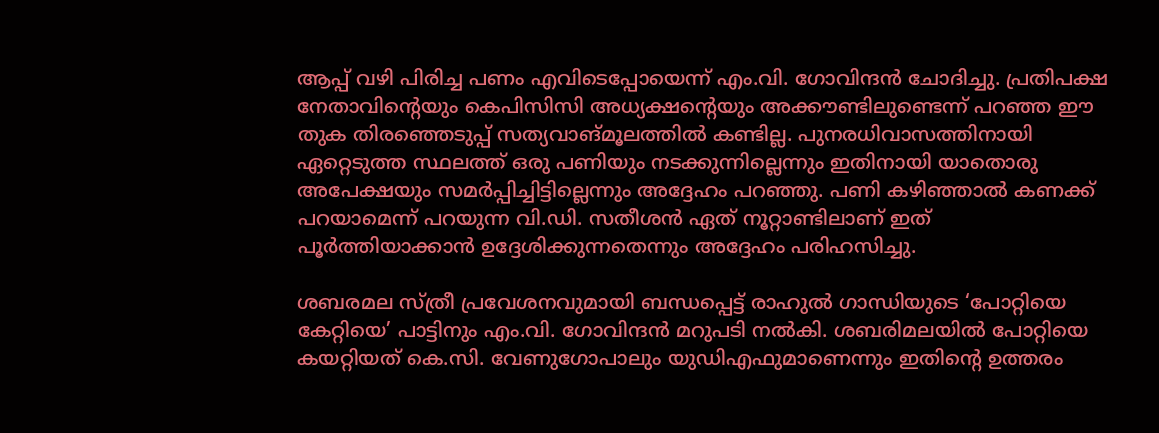ആപ്പ് വഴി പിരിച്ച പണം എവിടെപ്പോയെന്ന് എം.വി. ഗോവിന്ദൻ ചോദിച്ചു. പ്രതിപക്ഷ നേതാവിന്റെയും കെപിസിസി അധ്യക്ഷന്റെയും അക്കൗണ്ടിലുണ്ടെന്ന് പറഞ്ഞ ഈ തുക തിരഞ്ഞെടുപ്പ് സത്യവാങ്മൂലത്തിൽ കണ്ടില്ല. പുനരധിവാസത്തിനായി ഏറ്റെടുത്ത സ്ഥലത്ത് ഒരു പണിയും നടക്കുന്നില്ലെന്നും ഇതിനായി യാതൊരു അപേക്ഷയും സമർപ്പിച്ചിട്ടില്ലെന്നും അദ്ദേഹം പറഞ്ഞു. പണി കഴിഞ്ഞാൽ കണക്ക് പറയാമെന്ന് പറയുന്ന വി.ഡി. സതീശൻ ഏത് നൂറ്റാണ്ടിലാണ് ഇത് പൂർത്തിയാക്കാൻ ഉദ്ദേശിക്കുന്നതെന്നും അദ്ദേഹം പരിഹസിച്ചു.

ശബരമല സ്ത്രീ പ്രവേശനവുമായി ബന്ധപ്പെട്ട് രാഹുൽ ഗാന്ധിയുടെ ‘പോറ്റിയെ കേറ്റിയെ’ പാട്ടിനും എം.വി. ഗോവിന്ദൻ മറുപടി നൽകി. ശബരിമലയിൽ പോറ്റിയെ കയറ്റിയത് കെ.സി. വേണുഗോപാലും യുഡിഎഫുമാണെന്നും ഇതിന്റെ ഉത്തരം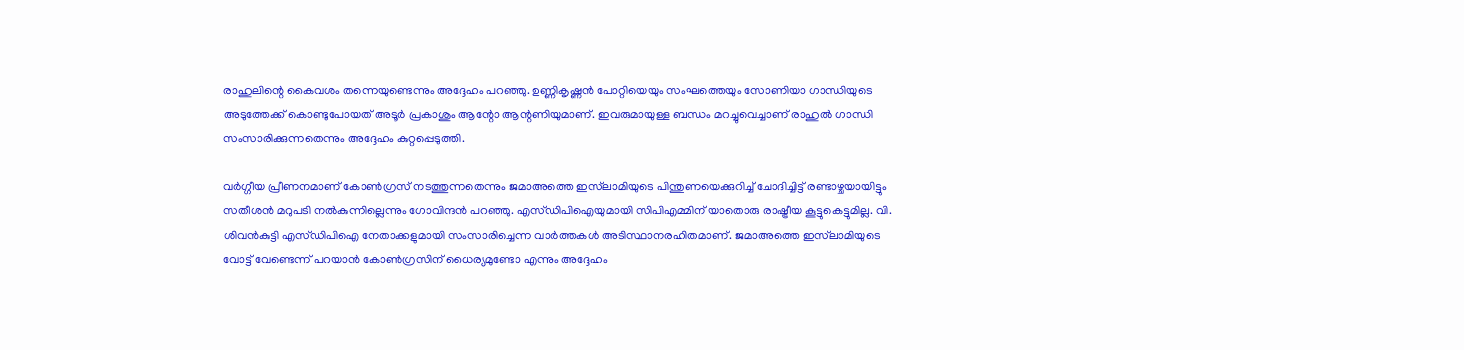രാഹുലിന്റെ കൈവശം തന്നെയുണ്ടെന്നും അദ്ദേഹം പറഞ്ഞു. ഉണ്ണികൃഷ്ണൻ പോറ്റിയെയും സംഘത്തെയും സോണിയാ ഗാന്ധിയുടെ അടുത്തേക്ക് കൊണ്ടുപോയത് അടൂർ പ്രകാശും ആന്റോ ആന്റണിയുമാണ്. ഇവരുമായുള്ള ബന്ധം മറച്ചുവെച്ചാണ് രാഹുൽ ഗാന്ധി സംസാരിക്കുന്നതെന്നും അദ്ദേഹം കുറ്റപ്പെടുത്തി.

വർഗ്ഗീയ പ്രീണനമാണ് കോൺഗ്രസ് നടത്തുന്നതെന്നും ജമാഅത്തെ ഇസ്‌ലാമിയുടെ പിന്തുണയെക്കുറിച്ച് ചോദിച്ചിട്ട് രണ്ടാഴ്ചയായിട്ടും സതീശൻ മറുപടി നൽകുന്നില്ലെന്നും ഗോവിന്ദൻ പറഞ്ഞു. എസ്‌ഡിപിഐയുമായി സിപിഎമ്മിന് യാതൊരു രാഷ്ട്രീയ കൂട്ടുകെട്ടുമില്ല. വി. ശിവൻകുട്ടി എസ്‌ഡിപിഐ നേതാക്കളുമായി സംസാരിച്ചെന്ന വാർത്തകൾ അടിസ്ഥാനരഹിതമാണ്. ജമാഅത്തെ ഇസ്‌ലാമിയുടെ വോട്ട് വേണ്ടെന്ന് പറയാൻ കോൺഗ്രസിന് ധൈര്യമുണ്ടോ എന്നും അദ്ദേഹം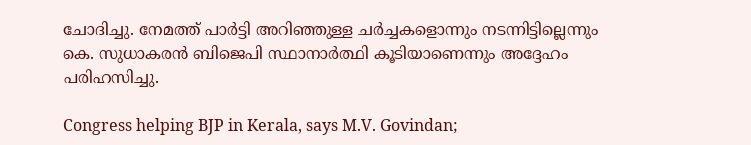ചോദിച്ചു. നേമത്ത് പാർട്ടി അറിഞ്ഞുള്ള ചർച്ചകളൊന്നും നടന്നിട്ടില്ലെന്നും കെ. സുധാകരൻ ബിജെപി സ്ഥാനാർത്ഥി കൂടിയാണെന്നും അദ്ദേഹം പരിഹസിച്ചു.

Congress helping BJP in Kerala, says M.V. Govindan;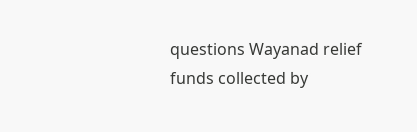questions Wayanad relief funds collected by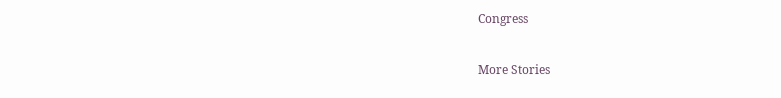Congress

More Stories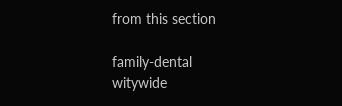from this section

family-dental
witywide